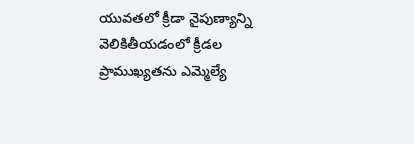యువతలో క్రీడా నైపుణ్యాన్ని వెలికితీయడంలో క్రీడల ప్రాముఖ్యతను ఎమ్మెల్యే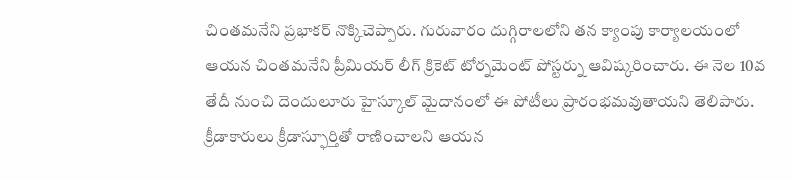చింతమనేని ప్రభాకర్ నొక్కిచెప్పారు. గురువారం దుగ్గిరాలలోని తన క్యాంపు కార్యాలయంలో ఆయన చింతమనేని ప్రీమియర్ లీగ్ క్రికెట్ టోర్నమెంట్ పోస్టర్ను ఆవిష్కరించారు. ఈ నెల 10వ తేదీ నుంచి దెందులూరు హైస్కూల్ మైదానంలో ఈ పోటీలు ప్రారంభమవుతాయని తెలిపారు. క్రీడాకారులు క్రీడాస్ఫూర్తితో రాణించాలని ఆయన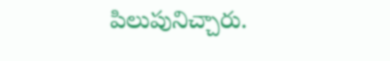పిలుపునిచ్చారు.